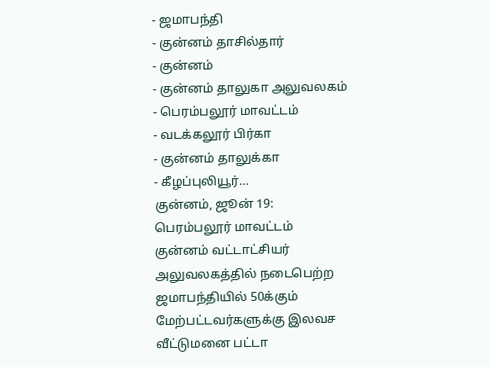- ஜமாபந்தி
- குன்னம் தாசில்தார்
- குன்னம்
- குன்னம் தாலுகா அலுவலகம்
- பெரம்பலூர் மாவட்டம்
- வடக்கலூர் பிர்கா
- குன்னம் தாலுக்கா
- கீழப்புலியூர்…
குன்னம், ஜூன் 19: பெரம்பலூர் மாவட்டம் குன்னம் வட்டாட்சியர் அலுவலகத்தில் நடைபெற்ற ஜமாபந்தியில் 50க்கும் மேற்பட்டவர்களுக்கு இலவச வீட்டுமனை பட்டா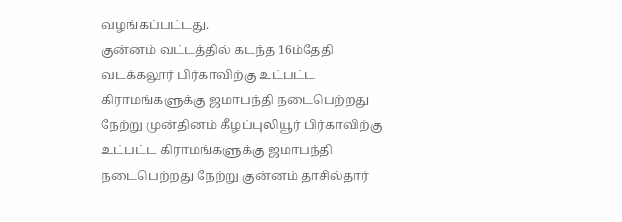வழங்கப்பட்டது.
குன்னம் வட்டத்தில் கடந்த 16ம்தேதி வடக்கலூர் பிர்காவிற்கு உட்பட்ட கிராமங்களுக்கு ஜமாபந்தி நடைபெற்றது நேற்று முன்தினம் கீழப்புலியூர் பிர்காவிற்கு உட்பட்ட கிராமங்களுக்கு ஜமாபந்தி நடைபெற்றது நேற்று குன்னம் தாசில்தார்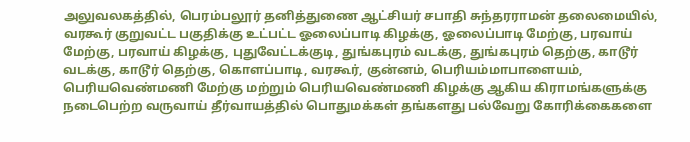அலுவலகத்தில், பெரம்பலூர் தனித்துணை ஆட்சியர் சபாதி சுந்தரராமன் தலைமையில், வரகூர் குறுவட்ட பகுதிக்கு உட்பட்ட ஓலைப்பாடி கிழக்கு, ஓலைப்பாடி மேற்கு, பரவாய் மேற்கு, பரவாய் கிழக்கு, புதுவேட்டக்குடி, துங்கபுரம் வடக்கு, துங்கபுரம் தெற்கு, காடூர் வடக்கு, காடூர் தெற்கு, கொளப்பாடி, வரகூர், குன்னம், பெரியம்மாபாளையம், பெரியவெண்மணி மேற்கு மற்றும் பெரியவெண்மணி கிழக்கு ஆகிய கிராமங்களுக்கு நடைபெற்ற வருவாய் தீர்வாயத்தில் பொதுமக்கள் தங்களது பல்வேறு கோரிக்கைகளை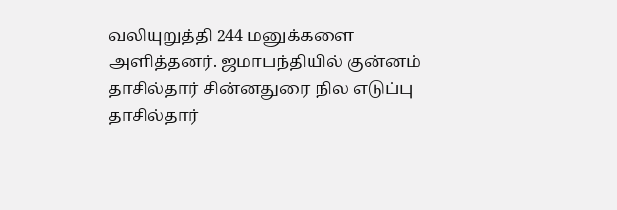வலியுறுத்தி 244 மனுக்களை அளித்தனர். ஜமாபந்தியில் குன்னம் தாசில்தார் சின்னதுரை நில எடுப்பு தாசில்தார்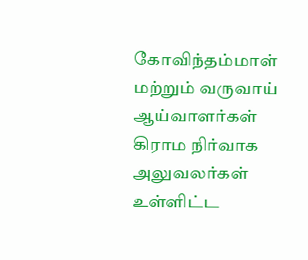கோவிந்தம்மாள் மற்றும் வருவாய் ஆய்வாளர்கள் கிராம நிர்வாக அலுவலர்கள் உள்ளிட்ட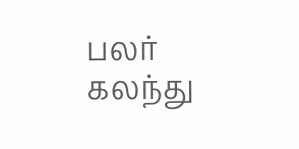பலர் கலந்து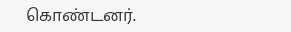கொண்டனர்.